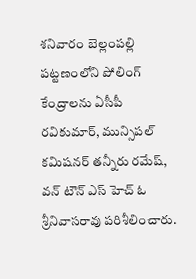శనివారం బెల్లంపల్లి పట్టణంలోని పోలింగ్ కేంద్రాలను ఏసీపీ రవికుమార్, మున్సిపల్ కమిషనర్ తన్నీరు రమేష్, వన్ టౌన్ ఎస్ హెచ్ ఓ శ్రీనివాసరావు పరిశీలించారు.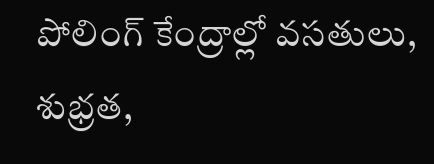పోలింగ్ కేంద్రాల్లో వసతులు, శుభ్రత,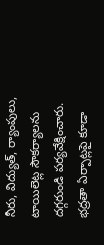నీరు, విద్యుత్, ర్యాంపులు, టాయిలెట్ల సౌకర్యాలను దగ్గరుండి పర్యవేక్షించారు. భద్రతా ఏర్పాట్లపై కూడా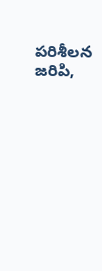పరిశీలన జరిపి,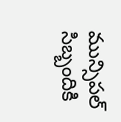మున్సిపల్ సిబ్బందికి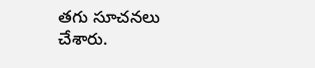తగు సూచనలు చేశారు.